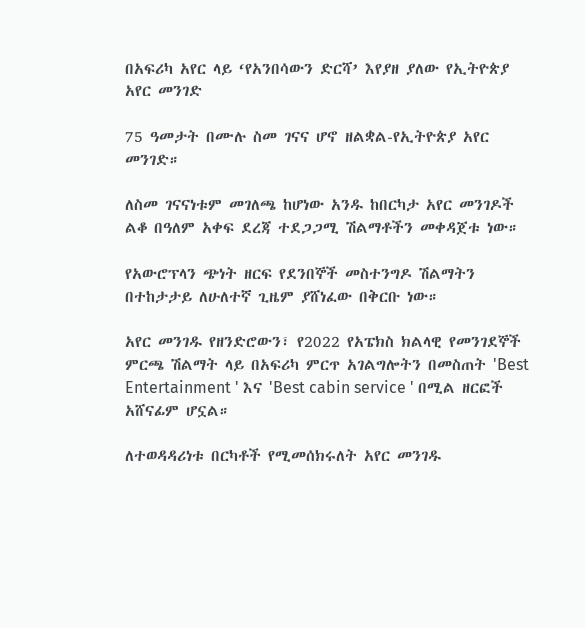በአፍሪካ አየር ላይ ‘የአንበሳውን ድርሻ’ እየያዘ ያለው የኢትዮጵያ አየር መንገድ

75 ዓመታት በሙሉ ስመ ገናና ሆኖ ዘልቋል-የኢትዮጵያ አየር መንገድ።

ለስመ ገናናነቱም መገለጫ ከሆነው አንዱ ከበርካታ አየር መንገዶች ልቆ በዓለም አቀፍ ደረጃ ተደጋጋሚ ሽልማቶችን መቀዳጀቱ ነው።

የአውሮፕላን ጭነት ዘርፍ የደንበኞች መስተንግዶ ሽልማትን በተከታታይ ለሁለተኛ ጊዜም ያሸነፈው በቅርቡ ነው።

አየር መንገዱ የዘንድሮውን፣ የ2022 የአፔክስ ክልላዊ የመንገደኞች ምርጫ ሽልማት ላይ በአፍሪካ ምርጥ አገልግሎትን በመስጠት 'Best Entertainment ' እና 'Best cabin service ' በሚል ዘርፎች አሸናፊም ሆኗል።

ለተወዳዳሪነቱ በርካቶች የሚመሰክሩለት አየር መንገዱ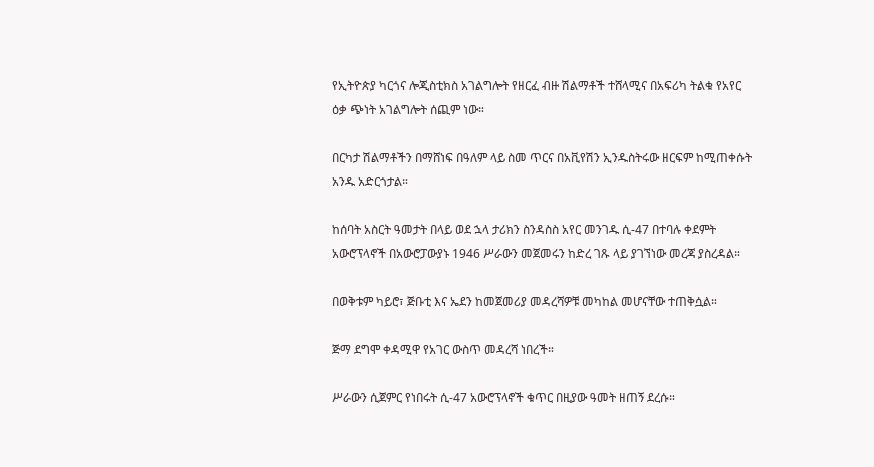የኢትዮጵያ ካርጎና ሎጂስቲክስ አገልግሎት የዘርፈ ብዙ ሽልማቶች ተሸላሚና በአፍሪካ ትልቁ የአየር ዕቃ ጭነት አገልግሎት ሰጪም ነው።

በርካታ ሽልማቶችን በማሸነፍ በዓለም ላይ ስመ ጥርና በአቪየሽን ኢንዱስትሩው ዘርፍም ከሚጠቀሱት አንዱ አድርጎታል።

ከሰባት አስርት ዓመታት በላይ ወደ ኋላ ታሪክን ስንዳስስ አየር መንገዱ ሲ-47 በተባሉ ቀደምት አውሮፕላኖች በአውሮፓውያኑ 1946 ሥራውን መጀመሩን ከድረ ገጹ ላይ ያገኘነው መረጃ ያስረዳል።

በወቅቱም ካይሮ፣ ጅቡቲ እና ኤደን ከመጀመሪያ መዳረሻዎቹ መካከል መሆናቸው ተጠቅሷል።

ጅማ ደግሞ ቀዳሚዋ የአገር ውስጥ መዳረሻ ነበረች።

ሥራውን ሲጀምር የነበሩት ሲ-47 አውሮፕላኖች ቁጥር በዚያው ዓመት ዘጠኝ ደረሱ።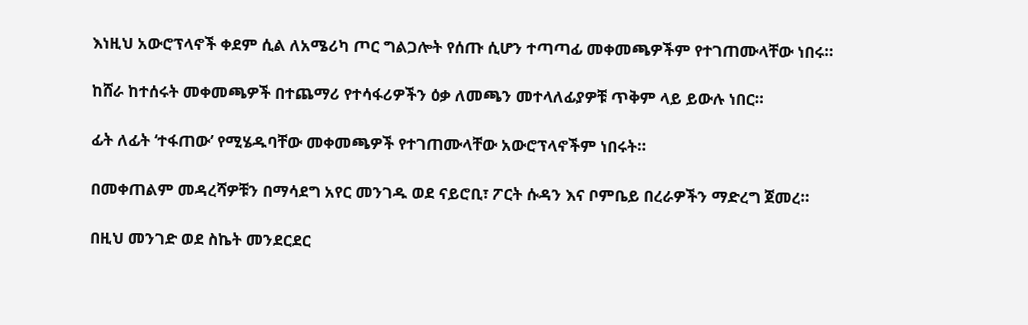እነዚህ አውሮፕላኖች ቀደም ሲል ለአሜሪካ ጦር ግልጋሎት የሰጡ ሲሆን ተጣጣፊ መቀመጫዎችም የተገጠሙላቸው ነበሩ።

ከሸራ ከተሰሩት መቀመጫዎች በተጨማሪ የተሳፋሪዎችን ዕቃ ለመጫን መተላለፊያዎቹ ጥቅም ላይ ይውሉ ነበር።

ፊት ለፊት ‘ተፋጠው’ የሚሄዱባቸው መቀመጫዎች የተገጠሙላቸው አውሮፕላኖችም ነበሩት።

በመቀጠልም መዳረሻዎቹን በማሳደግ አየር መንገዱ ወደ ናይሮቢ፣ ፖርት ሱዳን እና ቦምቤይ በረራዎችን ማድረግ ጀመረ።

በዚህ መንገድ ወደ ስኬት መንደርደር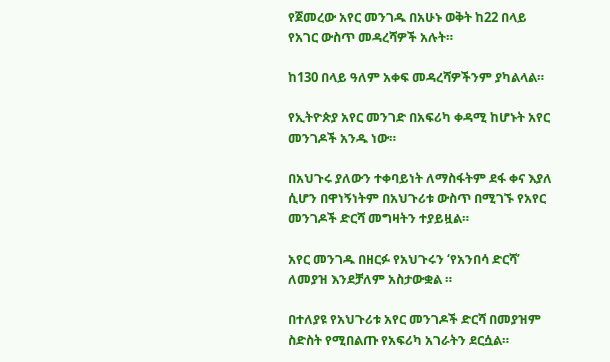የጀመረው አየር መንገዱ በአሁኑ ወቅት ከ22 በላይ የአገር ውስጥ መዳረሻዎች አሉት።

ከ130 በላይ ዓለም አቀፍ መዳረሻዎችንም ያካልላል።

የኢትዮጵያ አየር መንገድ በአፍሪካ ቀዳሚ ከሆኑት አየር መንገዶች አንዱ ነው።

በአህጉሩ ያለውን ተቀባይነት ለማስፋትም ደፋ ቀና እያለ ሲሆን በዋነኝነትም በአህጉሪቱ ውስጥ በሚገኙ የአየር መንገዶች ድርሻ መግዛትን ተያይዟል።

አየር መንገዱ በዘርፉ የአህጉሩን ‘የአንበሳ ድርሻ’ ለመያዝ እንደቻለም አስታውቋል ።

በተለያዩ የአህጉሪቱ አየር መንገዶች ድርሻ በመያዝም ስድስት የሚበልጡ የአፍሪካ አገራትን ደርሷል።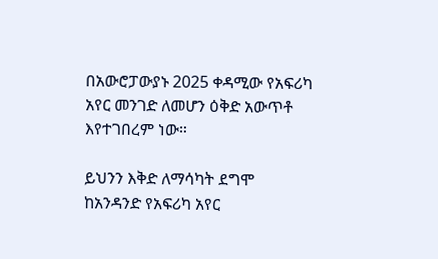በአውሮፓውያኑ 2025 ቀዳሚው የአፍሪካ አየር መንገድ ለመሆን ዕቅድ አውጥቶ እየተገበረም ነው።

ይህንን እቅድ ለማሳካት ደግሞ ከአንዳንድ የአፍሪካ አየር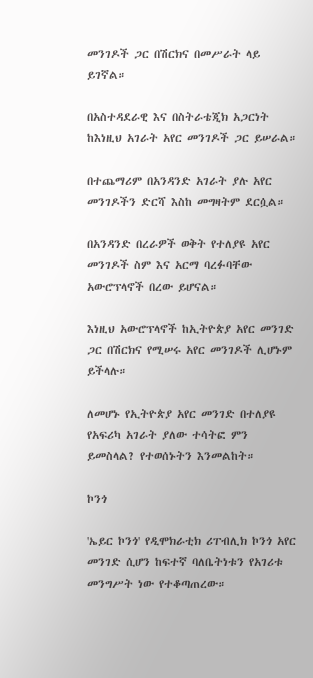መንገዶች ጋር በሽርክና በመሥራት ላይ ይገኛል።

በአስተዳደራዊ እና በስትራቴጂክ አጋርነት ከእነዚህ አገራት አየር መንገዶች ጋር ይሠራል።

በተጨማሪም በአንዳንድ አገራት ያሉ አየር መንገዶችን ድርሻ እስከ መግዛትም ደርሷል።

በአንዳንድ በረራዎች ወቅት የተለያዩ አየር መንገዶች ስም እና አርማ ባረፉባቸው አውሮፕላኖች በረው ይሆናል።

እነዚህ አውሮፕላኖች ከኢትዮጵያ አየር መንገድ ጋር በሽርክና የሚሠሩ አየር መንገዶች ሊሆኑም ይችላሉ።

ለመሆኑ የኢትዮጵያ አየር መንገድ በተለያዩ የአፍሪካ አገራት ያለው ተሳትፎ ምን ይመስላል? የተወሰኑትን እንመልከት።

ኮንጎ

'ኤይር ኮንጎ' የዲሞክራቲክ ሪፐብሊክ ኮንጎ አየር መንገድ ሲሆን ከፍተኛ ባለቤትነቱን የአገሪቱ መንግሥት ነው የተቆጣጠረው።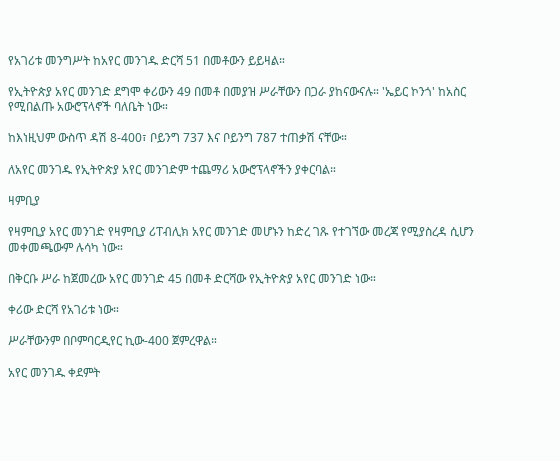የአገሪቱ መንግሥት ከአየር መንገዱ ድርሻ 51 በመቶውን ይይዛል።

የኢትዮጵያ አየር መንገድ ደግሞ ቀሪውን 49 በመቶ በመያዝ ሥራቸውን በጋራ ያከናውናሉ። 'ኤይር ኮንጎ' ከአስር የሚበልጡ አውሮፕላኖች ባለቤት ነው።

ከእነዚህም ውስጥ ዳሽ 8-400፣ ቦይንግ 737 እና ቦይንግ 787 ተጠቃሽ ናቸው።

ለአየር መንገዱ የኢትዮጵያ አየር መንገድም ተጨማሪ አውሮፕላኖችን ያቀርባል።

ዛምቢያ

የዛምቢያ አየር መንገድ የዛምቢያ ሪፐብሊክ አየር መንገድ መሆኑን ከድረ ገጹ የተገኘው መረጃ የሚያስረዳ ሲሆን መቀመጫውም ሉሳካ ነው።

በቅርቡ ሥራ ከጀመረው አየር መንገድ 45 በመቶ ድርሻው የኢትዮጵያ አየር መንገድ ነው።

ቀሪው ድርሻ የአገሪቱ ነው።

ሥራቸውንም በቦምባርዲየር ኪው-400 ጀምረዋል።

አየር መንገዱ ቀደምት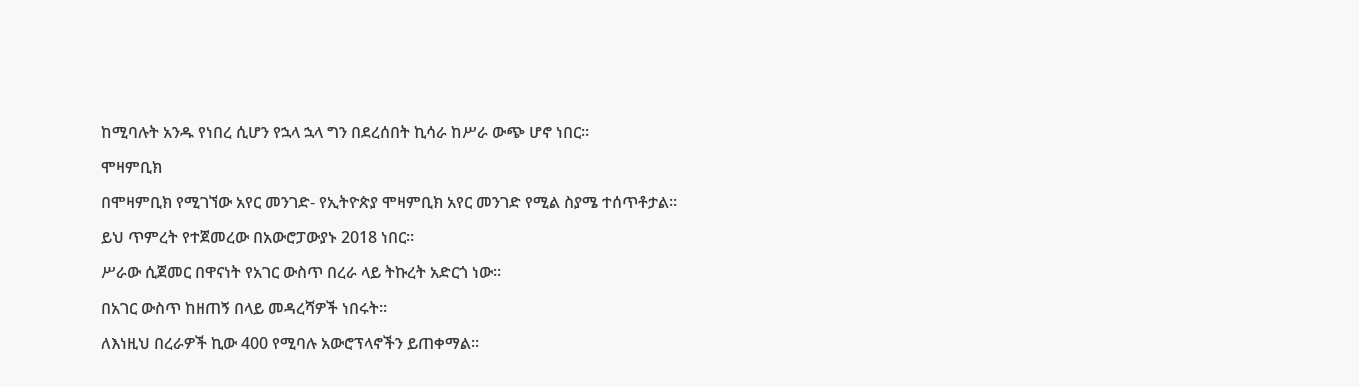ከሚባሉት አንዱ የነበረ ሲሆን የኋላ ኋላ ግን በደረሰበት ኪሳራ ከሥራ ውጭ ሆኖ ነበር።

ሞዛምቢክ

በሞዛምቢክ የሚገኘው አየር መንገድ- የኢትዮጵያ ሞዛምቢክ አየር መንገድ የሚል ስያሜ ተሰጥቶታል።

ይህ ጥምረት የተጀመረው በአውሮፓውያኑ 2018 ነበር።

ሥራው ሲጀመር በዋናነት የአገር ውስጥ በረራ ላይ ትኩረት አድርጎ ነው።

በአገር ውስጥ ከዘጠኝ በላይ መዳረሻዎች ነበሩት።

ለእነዚህ በረራዎች ኪው 400 የሚባሉ አውሮፕላኖችን ይጠቀማል።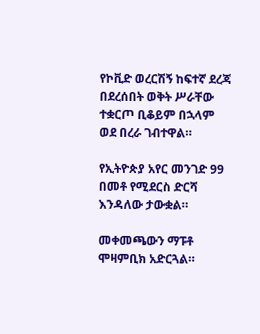የኮቪድ ወረርሽኝ ከፍተኛ ደረጃ በደረሰበት ወቅት ሥራቸው ተቋርጦ ቢቆይም በኋላም ወደ በረራ ገብተዋል።

የኢትዮጵያ አየር መንገድ 99 በመቶ የሚደርስ ድርሻ እንዳለው ታውቋል።

መቀመጫውን ማፑቶ ሞዛምቢክ አድርጓል።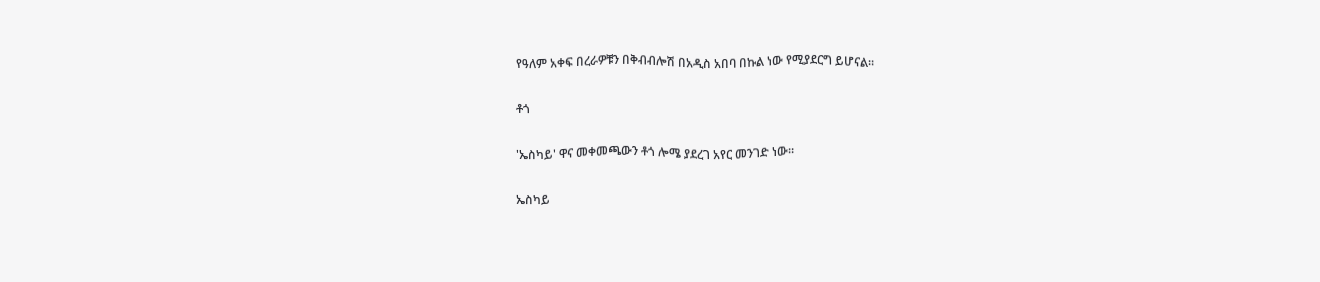የዓለም አቀፍ በረራዎቹን በቅብብሎሽ በአዲስ አበባ በኩል ነው የሚያደርግ ይሆናል።

ቶጎ

'ኤስካይ' ዋና መቀመጫውን ቶጎ ሎሜ ያደረገ አየር መንገድ ነው።

ኤስካይ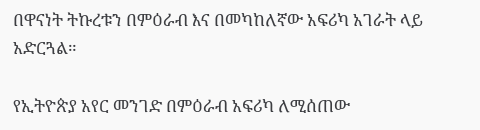በዋናነት ትኩረቱን በምዕራብ እና በመካከለኛው አፍሪካ አገራት ላይ አድርጓል።

የኢትዮጵያ አየር መንገድ በምዕራብ አፍሪካ ለሚሰጠው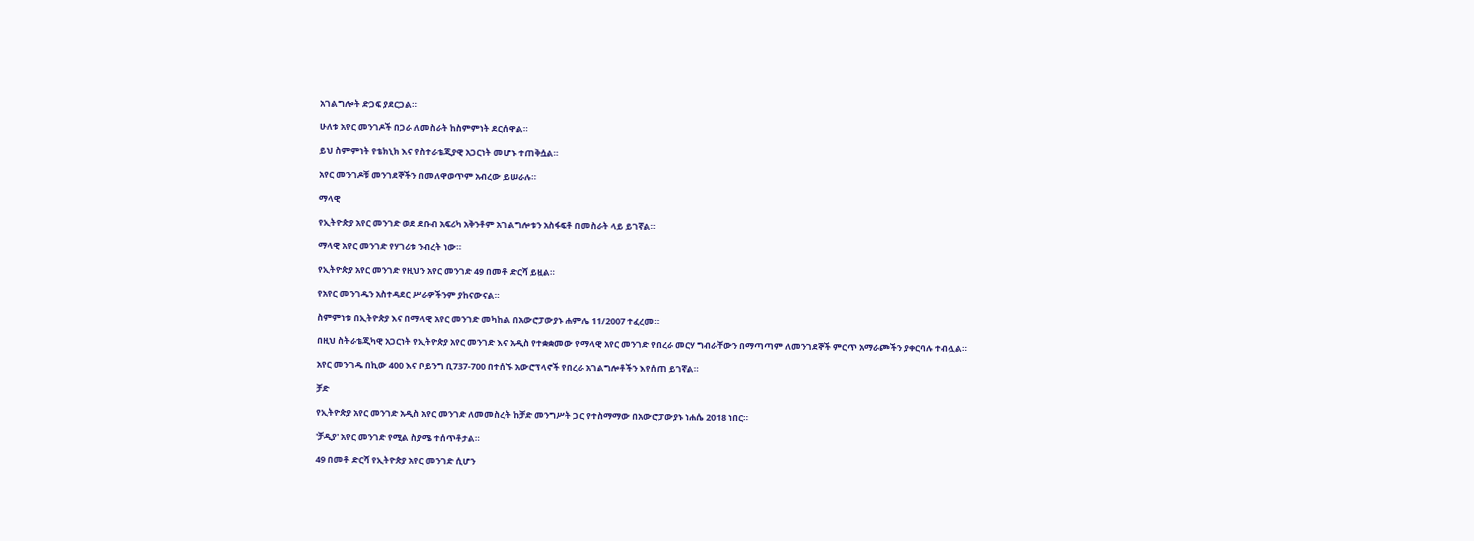አገልግሎት ድጋፍ ያደርጋል።

ሁለቱ አየር መንገዶች በጋራ ለመስራት ከስምምነት ደርሰዋል።

ይህ ስምምነት የቴክኒክ እና የስተራቴጂያዊ አጋርነት መሆኑ ተጠቅሷል።

አየር መንገዶቹ መንገደኞችን በመለዋወጥም አብረው ይሠራሉ።

ማላዊ

የኢትዮጵያ አየር መንገድ ወደ ደቡብ አፍሪካ አቅንቶም አገልግሎቱን አስፋፍቶ በመስራት ላይ ይገኛል።

ማላዊ አየር መንገድ የሃገሪቱ ንብረት ነው።

የኢትዮጵያ አየር መንገድ የዚህን አየር መንገድ 49 በመቶ ድርሻ ይዟል።

የአየር መንገዱን አስተዳደር ሥራዎችንም ያከናውናል።

ስምምነቱ በኢትዮጵያ እና በማላዊ አየር መንገድ መካከል በአውሮፓውያኑ ሐምሌ 11/2007 ተፈረመ።

በዚህ ስትራቴጂካዊ አጋርነት የኢትዮጵያ አየር መንገድ እና አዲስ የተቋቋመው የማላዊ አየር መንገድ የበረራ መርሃ ግብራቸውን በማጣጣም ለመንገደኞች ምርጥ አማራጮችን ያቀርባሉ ተብሏል።

አየር መንገዱ በኪው 400 እና ቦይንግ ቢ737-700 በተሰኙ አውሮፕላኖች የበረራ አገልግሎቶችን እየሰጠ ይገኛል።

ቻድ

የኢትዮጵያ አየር መንገድ አዲስ አየር መንገድ ለመመስረት ከቻድ መንግሥት ጋር የተስማማው በአውሮፓውያኑ ነሐሴ 2018 ነበር።

'ቻዲያ' አየር መንገድ የሚል ስያሜ ተሰጥቶታል።

49 በመቶ ድርሻ የኢትዮጵያ አየር መንገድ ሲሆን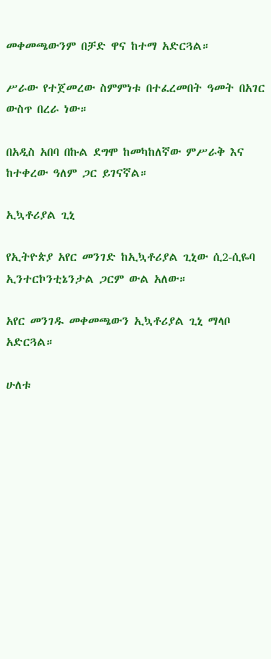መቀመጫውንም በቻድ ዋና ከተማ አድርጓል።

ሥራው የተጀመረው ስምምነቱ በተፈረመበት ዓመት በአገር ውስጥ በረራ ነው።

በአዲስ አበባ በኩል ደግሞ ከመካከለኛው ምሥራቅ እና ከተቀረው ዓለም ጋር ይገናኛል።

ኢኳቶሪያል ጊኒ

የኢትዮጵያ አየር መንገድ ከኢኳቶሪያል ጊኒው ሲ2-ሲዬባ ኢንተርኮንቲኔንታል ጋርም ውል አለው።

አየር መንገዱ መቀመጫውን ኢኳቶሪያል ጊኒ ማላቦ አድርጓል።

ሁለቱ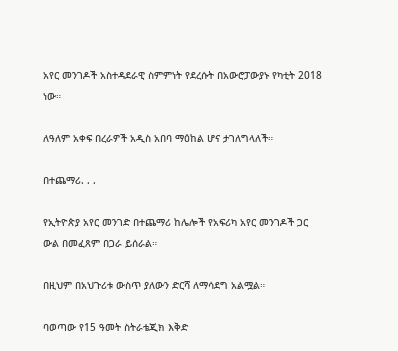አየር መንገዶች አስተዳደራዊ ስምምነት የደረሱት በአውሮፓውያኑ የካቲት 2018 ነው።

ለዓለም አቀፍ በረራዎች አዲስ አበባ ማዕከል ሆና ታገለግላለች።

በተጨማሪ. . .

የኢትዮጵያ አየር መንገድ በተጨማሪ ከሌሎች የአፍሪካ አየር መንገዶች ጋር ውል በመፈጸም በጋራ ይሰራል።

በዚህም በአህጉሪቱ ውስጥ ያለውን ድርሻ ለማሳደግ አልሟል።

ባወጣው የ15 ዓመት ስትራቴጂክ እቅድ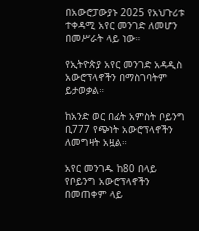በአውሮፓውያኑ 2025 የአህጉሪቱ ተቀዳሚ አየር መንገድ ለመሆን በመሥራት ላይ ነው።

የኢትዮጵያ አየር መንገድ አዳዲስ አውሮፕላኖችን በማስገባትም ይታወቃል።

ከአንድ ወር በፊት አምስት ቦይንግ ቢ777 የጭነት አውሮፕላኖችን ለመግዛት አዟል።

አየር መንገዱ ከ80 በላይ የቦይንግ አውሮፕላኖችን በመጠቀም ላይ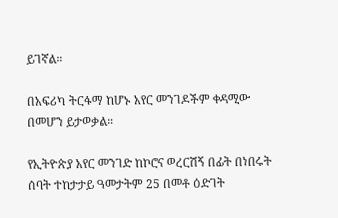ይገኛል።

በአፍሪካ ትርፋማ ከሆኑ አየር መንገዶችም ቀዳሚው በመሆን ይታወቃል።

የኢትዮጵያ አየር መንገድ ከኮሮና ወረርሽኝ በፊት በነበሩት ሰባት ተከታታይ ዓመታትም 25 በመቶ ዕድገት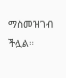ማስመዝገብ ችሏል።